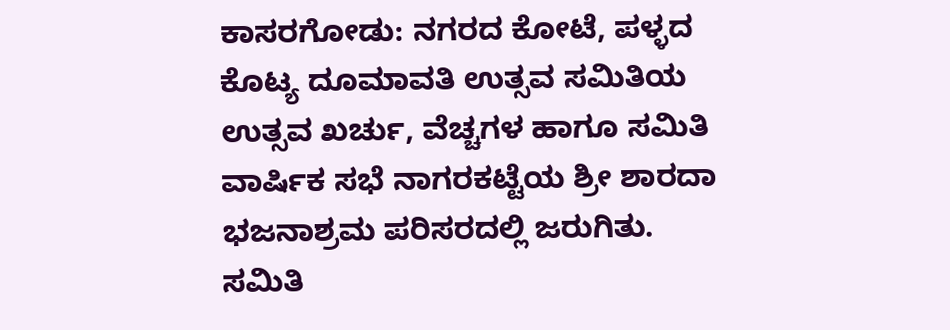ಕಾಸರಗೋಡು: ನಗರದ ಕೋಟೆ, ಪಳ್ಳದ ಕೊಟ್ಯ ದೂಮಾವತಿ ಉತ್ಸವ ಸಮಿತಿಯ ಉತ್ಸವ ಖರ್ಚು, ವೆಚ್ಚಗಳ ಹಾಗೂ ಸಮಿತಿ ವಾರ್ಷಿಕ ಸಭೆ ನಾಗರಕಟ್ಟೆಯ ಶ್ರೀ ಶಾರದಾ ಭಜನಾಶ್ರಮ ಪರಿಸರದಲ್ಲಿ ಜರುಗಿತು.
ಸಮಿತಿ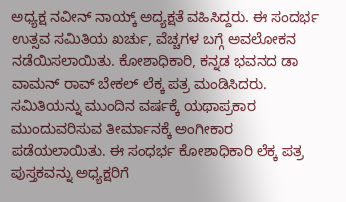ಅಧ್ಯಕ್ಷ ನವೀನ್ ನಾಯ್ಕ್ ಅದ್ಯಕ್ಷತೆ ವಹಿಸಿದ್ದರು. ಈ ಸಂದರ್ಭ ಉತ್ಸವ ಸಮಿತಿಯ ಖರ್ಚು, ವೆಚ್ಚಗಳ ಬಗ್ಗೆ ಅವಲೋಕನ ನಡೆಯಿಸಲಾಯಿತು. ಕೋಶಾಧಿಕಾರಿ, ಕನ್ನಡ ಭವನದ ಡಾ ವಾಮನ್ ರಾವ್ ಬೇಕಲ್ ಲೆಕ್ಕ ಪತ್ರ ಮಂಡಿಸಿದರು. ಸಮಿತಿಯನ್ನು ಮುಂದಿನ ವರ್ಷಕ್ಕೆ ಯಥಾಪ್ರಕಾರ ಮುಂದುವರಿಸುವ ತೀರ್ಮಾನಕ್ಕೆ ಅಂಗೀಕಾರ ಪಡೆಯಲಾಯಿತು. ಈ ಸಂಧರ್ಭ ಕೋಶಾಧಿಕಾರಿ ಲೆಕ್ಕ ಪತ್ರ ಪುಸ್ತಕವನ್ನು ಅಧ್ಯಕ್ಷರಿಗೆ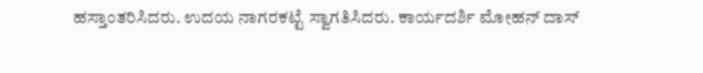ಹಸ್ತಾಂತರಿಸಿದರು. ಉದಯ ನಾಗರಕಟ್ಟೆ ಸ್ವಾಗತಿಸಿದರು. ಕಾರ್ಯದರ್ಶಿ ಮೋಹನ್ ದಾಸ್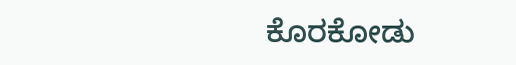ಕೊರಕೋಡು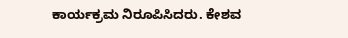ಕಾರ್ಯಕ್ರಮ ನಿರೂಪಿಸಿದರು. ಕೇಶವ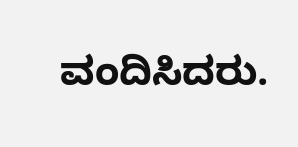ವಂದಿಸಿದರು.